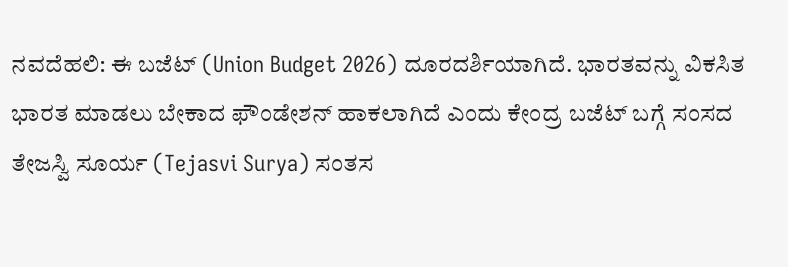ನವದೆಹಲಿ: ಈ ಬಜೆಟ್ (Union Budget 2026) ದೂರದರ್ಶಿಯಾಗಿದೆ. ಭಾರತವನ್ನು ವಿಕಸಿತ ಭಾರತ ಮಾಡಲು ಬೇಕಾದ ಫೌಂಡೇಶನ್ ಹಾಕಲಾಗಿದೆ ಎಂದು ಕೇಂದ್ರ ಬಜೆಟ್ ಬಗ್ಗೆ ಸಂಸದ ತೇಜಸ್ವಿ ಸೂರ್ಯ (Tejasvi Surya) ಸಂತಸ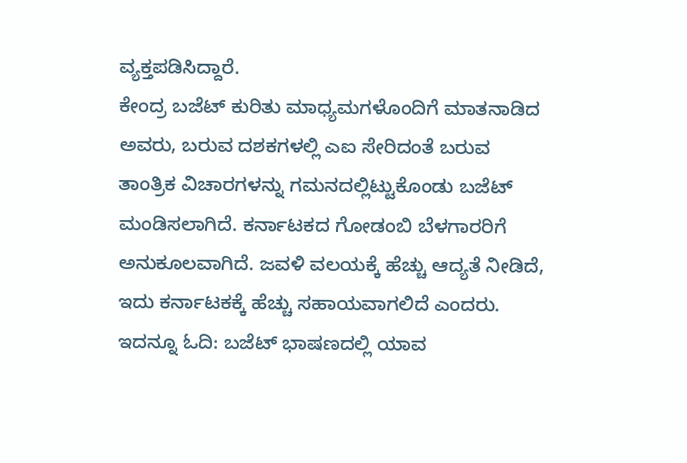ವ್ಯಕ್ತಪಡಿಸಿದ್ದಾರೆ.
ಕೇಂದ್ರ ಬಜೆಟ್ ಕುರಿತು ಮಾಧ್ಯಮಗಳೊಂದಿಗೆ ಮಾತನಾಡಿದ ಅವರು, ಬರುವ ದಶಕಗಳಲ್ಲಿ ಎಐ ಸೇರಿದಂತೆ ಬರುವ ತಾಂತ್ರಿಕ ವಿಚಾರಗಳನ್ನು ಗಮನದಲ್ಲಿಟ್ಟುಕೊಂಡು ಬಜೆಟ್ ಮಂಡಿಸಲಾಗಿದೆ. ಕರ್ನಾಟಕದ ಗೋಡಂಬಿ ಬೆಳಗಾರರಿಗೆ ಅನುಕೂಲವಾಗಿದೆ. ಜವಳಿ ವಲಯಕ್ಕೆ ಹೆಚ್ಚು ಆದ್ಯತೆ ನೀಡಿದೆ, ಇದು ಕರ್ನಾಟಕಕ್ಕೆ ಹೆಚ್ಚು ಸಹಾಯವಾಗಲಿದೆ ಎಂದರು. ಇದನ್ನೂ ಓದಿ: ಬಜೆಟ್ ಭಾಷಣದಲ್ಲಿ ಯಾವ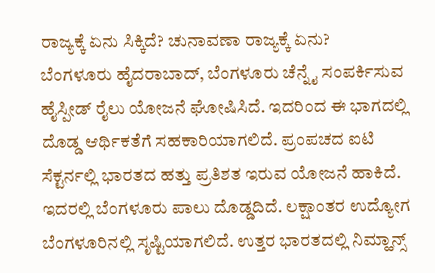ರಾಜ್ಯಕ್ಕೆ ಏನು ಸಿಕ್ಕಿದೆ? ಚುನಾವಣಾ ರಾಜ್ಯಕ್ಕೆ ಏನು?
ಬೆಂಗಳೂರು ಹೈದರಾಬಾದ್, ಬೆಂಗಳೂರು ಚೆನ್ನೈ ಸಂಪರ್ಕಿಸುವ ಹೈಸ್ಪೀಡ್ ರೈಲು ಯೋಜನೆ ಘೋಷಿಸಿದೆ. ಇದರಿಂದ ಈ ಭಾಗದಲ್ಲಿ ದೊಡ್ಡ ಆರ್ಥಿಕತೆಗೆ ಸಹಕಾರಿಯಾಗಲಿದೆ. ಪ್ರಂಪಚದ ಐಟಿ ಸೆಕ್ಟರ್ನಲ್ಲಿ ಭಾರತದ ಹತ್ತು ಪ್ರತಿಶತ ಇರುವ ಯೋಜನೆ ಹಾಕಿದೆ. ಇದರಲ್ಲಿ ಬೆಂಗಳೂರು ಪಾಲು ದೊಡ್ಡದಿದೆ. ಲಕ್ಷಾಂತರ ಉದ್ಯೋಗ ಬೆಂಗಳೂರಿನಲ್ಲಿ ಸೃಷ್ಟಿಯಾಗಲಿದೆ. ಉತ್ತರ ಭಾರತದಲ್ಲಿ ನಿಮ್ಹಾನ್ಸ್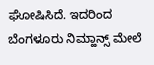ಘೋಷಿಸಿದೆ. ಇದರಿಂದ ಬೆಂಗಳೂರು ನಿಮ್ಹಾನ್ಸ್ ಮೇಲೆ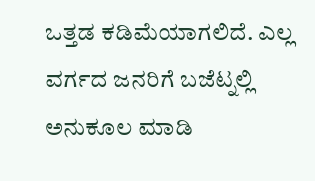ಒತ್ತಡ ಕಡಿಮೆಯಾಗಲಿದೆ. ಎಲ್ಲ ವರ್ಗದ ಜನರಿಗೆ ಬಜೆಟ್ನಲ್ಲಿ ಅನುಕೂಲ ಮಾಡಿ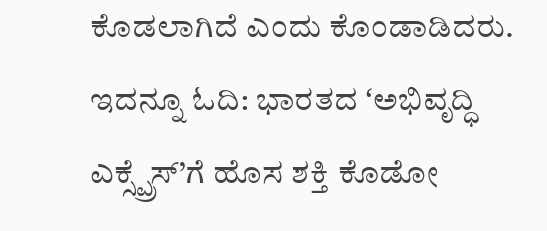ಕೊಡಲಾಗಿದೆ ಎಂದು ಕೊಂಡಾಡಿದರು. ಇದನ್ನೂ ಓದಿ: ಭಾರತದ ʻಅಭಿವೃದ್ಧಿ ಎಕ್ಸ್ಪ್ರೆಸ್’ಗೆ ಹೊಸ ಶಕ್ತಿ ಕೊಡೋ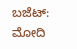ಬಜೆಟ್: ಮೋದಿ